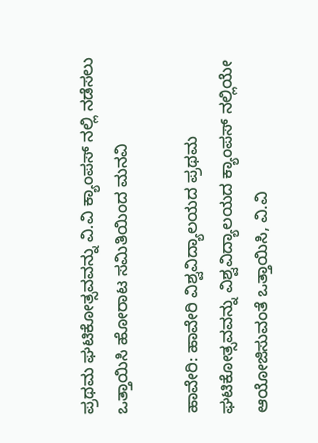ಪ್ರಥಮ ಘಟಿಕೋತ್ಸವವನ್ನು ವಿ.ವಿ ಕ್ಯಾಂಪಸ್ ನಲ್ಲಿ ನಡೆಸಲು ಒತ್ತಾಯಿಸಿ ಹೋರಾಟ ಸಮಿತಿಯಿಂದ ಮನವಿ

ಹಾವೇರಿ: ಹಾವೇರಿ ವಿಶ್ವವಿದ್ಯಾಲಯದ ಪ್ರಥಮ ಘಟಿಕೋತ್ಸವವನ್ನು ವಿಶ್ವವಿದ್ಯಾಲಯದ ಕ್ಯಾಂಪಸ್ ನಲ್ಲಿಯೇ ಆಯೋಜಿಸುವಂತೆ ಒತ್ತಾಯಿಸಿ, ವಿ.ವಿ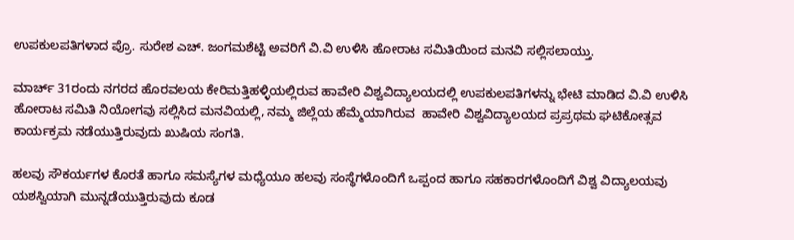ಉಪಕುಲಪತಿಗಳಾದ ಪ್ರೊ. ಸುರೇಶ ಎಚ್. ಜಂಗಮಶೆಟ್ಟಿ ಅವರಿಗೆ ವಿ.ವಿ ಉಳಿಸಿ ಹೋರಾಟ ಸಮಿತಿಯಿಂದ ಮನವಿ ಸಲ್ಲಿಸಲಾಯ್ತು.

ಮಾರ್ಚ್‌ 31ರಂದು ನಗರದ ಹೊರವಲಯ ಕೇರಿಮತ್ತಿಹಳ್ಳಿಯಲ್ಲಿರುವ ಹಾವೇರಿ ವಿಶ್ವವಿದ್ಯಾಲಯದಲ್ಲಿ ಉಪಕುಲಪತಿಗಳನ್ನು ಭೇಟಿ ಮಾಡಿದ ವಿ.ವಿ ಉಳಿಸಿ ಹೋರಾಟ ಸಮಿತಿ ನಿಯೋಗವು ಸಲ್ಲಿಸಿದ ಮನವಿಯಲ್ಲಿ, ನಮ್ಮ ಜಿಲ್ಲೆಯ ಹೆಮ್ಮೆಯಾಗಿರುವ  ಹಾವೇರಿ ವಿಶ್ವವಿದ್ಯಾಲಯದ ಪ್ರಪ್ರಥಮ ಘಟಿಕೋತ್ಸವ ಕಾರ್ಯಕ್ರಮ ನಡೆಯುತ್ತಿರುವುದು ಖುಷಿಯ ಸಂಗತಿ.

ಹಲವು ಸೌಕರ್ಯಗಳ ಕೊರತೆ ಹಾಗೂ ಸಮಸ್ಯೆಗಳ ಮಧ್ಯೆಯೂ ಹಲವು ಸಂಸ್ಥೆಗಳೊಂದಿಗೆ ಒಪ್ಪಂದ ಹಾಗೂ ಸಹಕಾರಗಳೊಂದಿಗೆ ವಿಶ್ವ ವಿದ್ಯಾಲಯವು ಯಶಸ್ವಿಯಾಗಿ ಮುನ್ನಡೆಯುತ್ತಿರುವುದು ಕೂಡ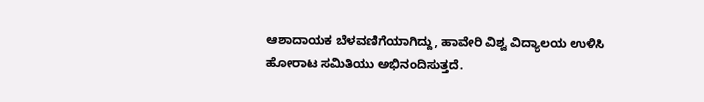ಆಶಾದಾಯಕ ಬೆಳವಣಿಗೆಯಾಗಿದ್ದು, ಹಾವೇರಿ ವಿಶ್ವ ವಿದ್ಯಾಲಯ ಉಳಿಸಿ ಹೋರಾಟ ಸಮಿತಿಯು ಅಭಿನಂದಿಸುತ್ತದೆ.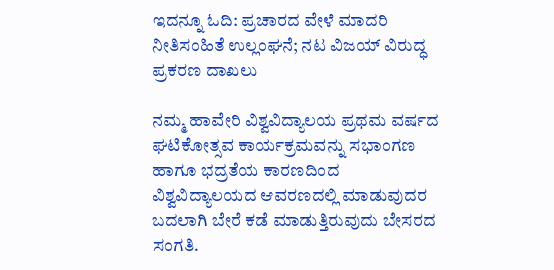ಇದನ್ನೂ ಓದಿ: ಪ್ರಚಾರದ ವೇಳೆ ಮಾದರಿ ನೀತಿಸಂಹಿತೆ ಉಲ್ಲಂಘನೆ; ನಟ ವಿಜಯ್ ವಿರುದ್ಧ ಪ್ರಕರಣ ದಾಖಲು

ನಮ್ಮ ಹಾವೇರಿ ವಿಶ್ವವಿದ್ಯಾಲಯ ಪ್ರಥಮ ವರ್ಷದ ಘಟಿಕೋತ್ಸವ ಕಾರ್ಯಕ್ರಮವನ್ನು ಸಭಾಂಗಣ ಹಾಗೂ ಭದ್ರತೆಯ ಕಾರಣದಿಂದ ವಿಶ್ವವಿದ್ಯಾಲಯದ ಆವರಣದಲ್ಲಿ ಮಾಡುವುದರ ಬದಲಾಗಿ ಬೇರೆ ಕಡೆ ಮಾಡುತ್ತಿರುವುದು ಬೇಸರದ ಸಂಗತಿ.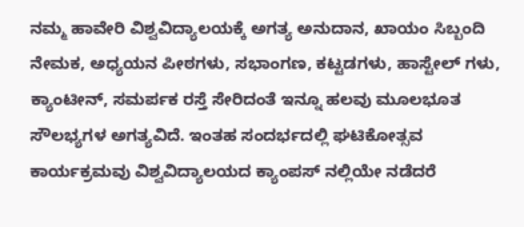ನಮ್ಮ ಹಾವೇರಿ ವಿಶ್ವವಿದ್ಯಾಲಯಕ್ಕೆ ಅಗತ್ಯ ಅನುದಾನ, ಖಾಯಂ ಸಿಬ್ಬಂದಿ ನೇಮಕ, ಅಧ್ಯಯನ ಪೀಠಗಳು, ಸಭಾಂಗಣ, ಕಟ್ಟಡಗಳು, ಹಾಸ್ಟೇಲ್ ಗಳು, ಕ್ಯಾಂಟೀನ್, ಸಮರ್ಪಕ ರಸ್ತೆ ಸೇರಿದಂತೆ ಇನ್ನೂ ಹಲವು ಮೂಲಭೂತ ಸೌಲಭ್ಯಗಳ ಅಗತ್ಯವಿದೆ. ಇಂತಹ ಸಂದರ್ಭದಲ್ಲಿ ಘಟಿಕೋತ್ಸವ ಕಾರ್ಯಕ್ರಮವು ವಿಶ್ವವಿದ್ಯಾಲಯದ ಕ್ಯಾಂಪಸ್ ನಲ್ಲಿಯೇ ನಡೆದರೆ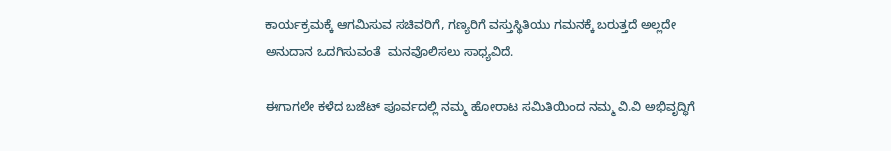ಕಾರ್ಯಕ್ರಮಕ್ಕೆ ಆಗಮಿಸುವ ಸಚಿವರಿಗೆ, ಗಣ್ಯರಿಗೆ ವಸ್ತುಸ್ಥಿತಿಯು ಗಮನಕ್ಕೆ ಬರುತ್ತದೆ ಅಲ್ಲದೇ ಅನುದಾನ ಒದಗಿಸುವಂತೆ  ಮನವೊಲಿಸಲು ಸಾಧ್ಯವಿದೆ.

ಈಗಾಗಲೇ ಕಳೆದ ಬಜೆಟ್ ಪೂರ್ವದಲ್ಲಿ ನಮ್ಮ ಹೋರಾಟ ಸಮಿತಿಯಿಂದ ನಮ್ಮ ವಿ.ವಿ ಅಭಿವೃದ್ಧಿಗೆ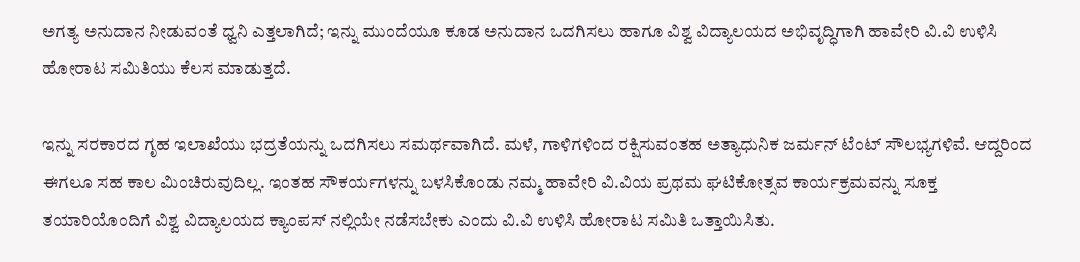ಅಗತ್ಯ ಅನುದಾನ ನೀಡುವಂತೆ ಧ್ವನಿ ಎತ್ತಲಾಗಿದೆ; ಇನ್ನು ಮುಂದೆಯೂ ಕೂಡ ಅನುದಾನ ಒದಗಿಸಲು ಹಾಗೂ ವಿಶ್ವ ವಿದ್ಯಾಲಯದ ಅಭಿವೃದ್ಧಿಗಾಗಿ ಹಾವೇರಿ ವಿ.ವಿ ಉಳಿಸಿ ಹೋರಾಟ ಸಮಿತಿಯು ಕೆಲಸ ಮಾಡುತ್ತದೆ.

ಇನ್ನು ಸರಕಾರದ ಗೃಹ ಇಲಾಖೆಯು ಭದ್ರತೆಯನ್ನು ಒದಗಿಸಲು ಸಮರ್ಥವಾಗಿದೆ. ಮಳೆ, ಗಾಳಿಗಳಿಂದ ರಕ್ಷಿಸುವಂತಹ ಅತ್ಯಾಧುನಿಕ‌ ಜರ್ಮನ್ ಟೆಂಟ್ ಸೌಲಭ್ಯಗಳಿವೆ. ಆದ್ದರಿಂದ ಈಗಲೂ ಸಹ ಕಾಲ ಮಿಂಚಿರುವುದಿಲ್ಲ. ಇಂತಹ ಸೌಕರ್ಯಗಳನ್ನು ಬಳಸಿಕೊಂಡು ನಮ್ಮ ಹಾವೇರಿ ವಿ.ವಿಯ ಪ್ರಥಮ ಘಟಿಕೋತ್ಸವ ಕಾರ್ಯಕ್ರಮವನ್ನು ಸೂಕ್ತ ತಯಾರಿಯೊಂದಿಗೆ ವಿಶ್ವ ವಿದ್ಯಾಲಯದ ಕ್ಯಾಂಪಸ್ ನಲ್ಲಿಯೇ ನಡೆಸಬೇಕು ಎಂದು ವಿ.ವಿ ಉಳಿಸಿ ಹೋರಾಟ ಸಮಿತಿ ಒತ್ತಾಯಿಸಿತು.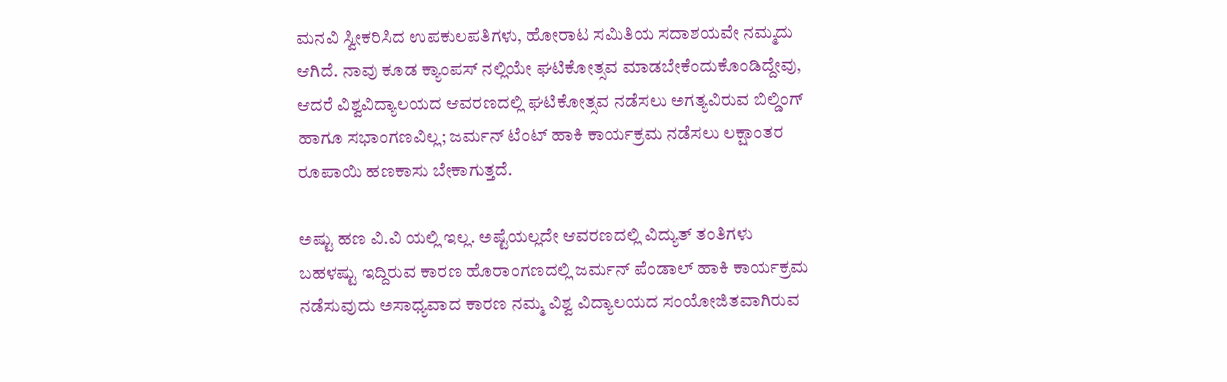ಮನವಿ ಸ್ವೀಕರಿಸಿದ ಉಪಕುಲಪತಿಗಳು, ಹೋರಾಟ ಸಮಿತಿಯ ಸದಾಶಯವೇ ನಮ್ಮದು ಆಗಿದೆ. ನಾವು ಕೂಡ ಕ್ಯಾಂಪಸ್ ನಲ್ಲಿಯೇ ಘಟಿಕೋತ್ಸವ ಮಾಡಬೇಕೆಂದುಕೊಂಡಿದ್ದೇವು, ಆದರೆ ವಿಶ್ವವಿದ್ಯಾಲಯದ ಆವರಣದಲ್ಲಿ ಘಟಿಕೋತ್ಸವ ನಡೆಸಲು ಅಗತ್ಯವಿರುವ ಬಿಲ್ಡಿಂಗ್ ಹಾಗೂ ಸಭಾಂಗಣವಿಲ್ಲ; ಜರ್ಮನ್ ಟೆಂಟ್ ಹಾಕಿ ಕಾರ್ಯಕ್ರಮ ನಡೆಸಲು ಲಕ್ಷಾಂತರ ರೂಪಾಯಿ ಹಣಕಾಸು ಬೇಕಾಗುತ್ತದೆ.

ಅಷ್ಟು ಹಣ ವಿ.ವಿ ಯಲ್ಲಿ ಇಲ್ಲ. ಅಷ್ಟೆಯಲ್ಲದೇ ಆವರಣದಲ್ಲಿ ವಿದ್ಯುತ್ ತಂತಿಗಳು ಬಹಳಷ್ಟು ಇದ್ದಿರುವ ಕಾರಣ ಹೊರಾಂಗಣದಲ್ಲಿ ಜರ್ಮನ್ ಪೆಂಡಾಲ್ ಹಾಕಿ ಕಾರ್ಯಕ್ರಮ ನಡೆಸುವುದು ಅಸಾಧ್ಯವಾದ ಕಾರಣ ನಮ್ಮ ವಿಶ್ವ ವಿದ್ಯಾಲಯದ ಸಂಯೋಜಿತವಾಗಿರುವ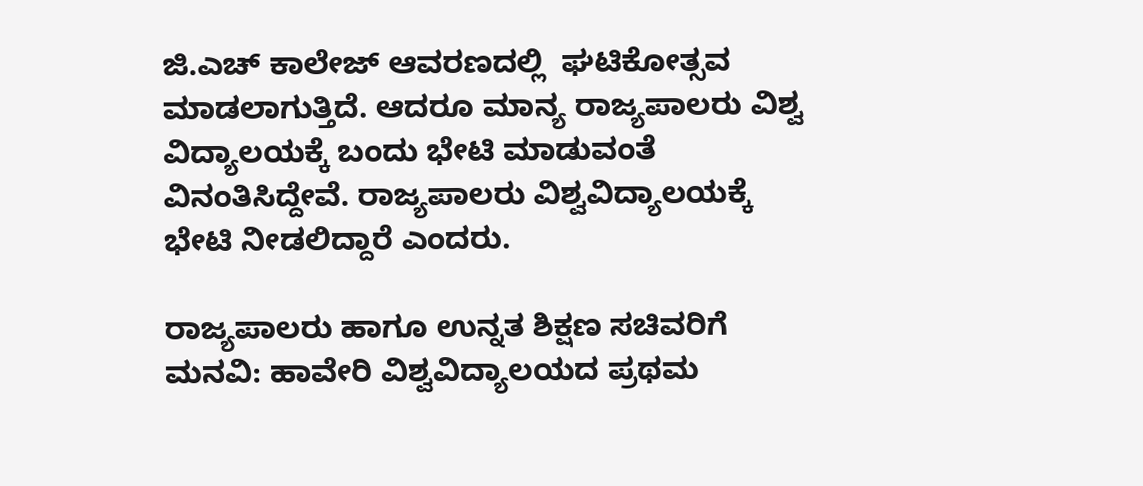ಜಿ.ಎಚ್ ಕಾಲೇಜ್ ಆವರಣದಲ್ಲಿ  ಘಟಿಕೋತ್ಸವ ಮಾಡಲಾಗುತ್ತಿದೆ. ಆದರೂ ಮಾನ್ಯ ರಾಜ್ಯಪಾಲರು ವಿಶ್ವ ವಿದ್ಯಾಲಯಕ್ಕೆ ಬಂದು ಭೇಟಿ ಮಾಡುವಂತೆ ವಿನಂತಿಸಿದ್ದೇವೆ. ರಾಜ್ಯಪಾಲರು ವಿಶ್ವವಿದ್ಯಾಲಯಕ್ಕೆ ಭೇಟಿ ನೀಡಲಿದ್ದಾರೆ ಎಂದರು.

ರಾಜ್ಯಪಾಲರು ಹಾಗೂ ಉನ್ನತ ಶಿಕ್ಷಣ ಸಚಿವರಿಗೆ ಮನವಿ: ಹಾವೇರಿ ವಿಶ್ವವಿದ್ಯಾಲಯದ ಪ್ರಥಮ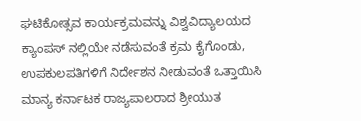ಘಟಿಕೋತ್ಸವ ಕಾರ್ಯಕ್ರಮವನ್ನು ವಿಶ್ವವಿದ್ಯಾಲಯದ ಕ್ಯಾಂಪಸ್ ನಲ್ಲಿಯೇ ನಡೆಸುವಂತೆ ಕ್ರಮ ಕೈಗೊಂಡು, ಉಪಕುಲಪತಿಗಳಿಗೆ ನಿರ್ದೇಶನ ನೀಡುವಂತೆ ಒತ್ತಾಯಿಸಿ ಮಾನ್ಯ ಕರ್ನಾಟಕ ರಾಜ್ಯಪಾಲರಾದ ಶ್ರೀಯುತ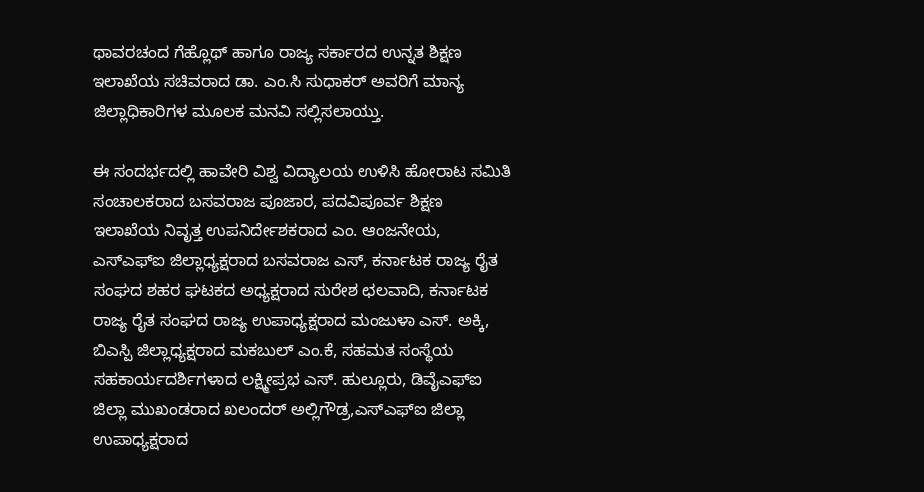ಥಾವರಚಂದ ಗೆಹ್ಲೊಥ್ ಹಾಗೂ ರಾಜ್ಯ ಸರ್ಕಾರದ ಉನ್ನತ ಶಿಕ್ಷಣ ಇಲಾಖೆಯ ಸಚಿವರಾದ ಡಾ. ಎಂ.ಸಿ ಸುಧಾಕರ್ ಅವರಿಗೆ ಮಾನ್ಯ ಜಿಲ್ಲಾಧಿಕಾರಿಗಳ ಮೂಲಕ ಮನವಿ ಸಲ್ಲಿಸಲಾಯ್ತು.

ಈ ಸಂದರ್ಭದಲ್ಲಿ ಹಾವೇರಿ ವಿಶ್ವ ವಿದ್ಯಾಲಯ ಉಳಿಸಿ ಹೋರಾಟ ಸಮಿತಿ ಸಂಚಾಲಕರಾದ ಬಸವರಾಜ ಪೂಜಾರ, ಪದವಿಪೂರ್ವ ಶಿಕ್ಷಣ ಇಲಾಖೆಯ ನಿವೃತ್ತ ಉಪನಿರ್ದೇಶಕರಾದ ಎಂ. ಆಂಜನೇಯ, ಎಸ್ಎಫ್ಐ ಜಿಲ್ಲಾಧ್ಯಕ್ಷರಾದ ಬಸವರಾಜ ಎಸ್, ಕರ್ನಾಟಕ ರಾಜ್ಯ ರೈತ ಸಂಘದ ಶಹರ ಘಟಕದ ಅಧ್ಯಕ್ಷರಾದ ಸುರೇಶ ಛಲವಾದಿ, ಕರ್ನಾಟಕ ರಾಜ್ಯ ರೈತ ಸಂಘದ ರಾಜ್ಯ ಉಪಾಧ್ಯಕ್ಷರಾದ ಮಂಜುಳಾ ಎಸ್. ಅಕ್ಕಿ, ಬಿಎಸ್ಪಿ ಜಿಲ್ಲಾಧ್ಯಕ್ಷರಾದ ಮಕಬುಲ್ ಎಂ.ಕೆ, ಸಹಮತ ಸಂಸ್ಥೆಯ ಸಹಕಾರ್ಯದರ್ಶಿಗಳಾದ ಲಕ್ಷ್ಮೀಪ್ರಭ ಎಸ್. ಹುಲ್ಲೂರು, ಡಿವೈಎಫ್ಐ ಜಿಲ್ಲಾ ಮುಖಂಡರಾದ ಖಲಂದರ್ ಅಲ್ಲಿಗೌಡ್ರ,ಎಸ್ಎಫ್ಐ ಜಿಲ್ಲಾ ಉಪಾಧ್ಯಕ್ಷರಾದ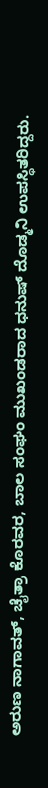ಅರುಣ ನಾಗಾವತ್, ಚೈತ್ರಾ ಕೊರವರ, ಬಾಲ ಸಂಘಂ ಮುಖಂಡರಾದ ಧನುಷ್ ದೊಡ್ಮನಿ ಉಪಸ್ಥಿತರಿದ್ದರು.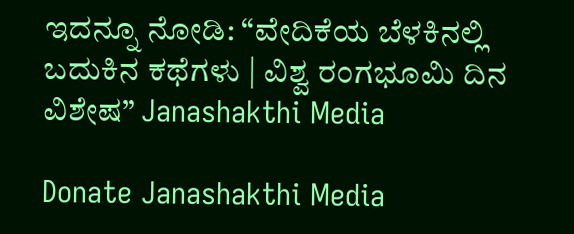ಇದನ್ನೂ ನೋಡಿ: “ವೇದಿಕೆಯ ಬೆಳಕಿನಲ್ಲಿ ಬದುಕಿನ ಕಥೆಗಳು | ವಿಶ್ವ ರಂಗಭೂಮಿ ದಿನ ವಿಶೇಷ” Janashakthi Media

Donate Janashakthi Media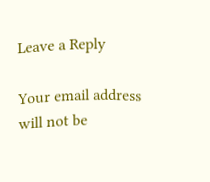Leave a Reply

Your email address will not be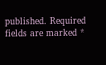published. Required fields are marked *